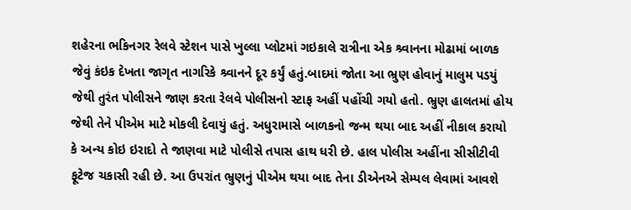શહેરના ભકિનગર રેલવે સ્ટેશન પાસે ખુલ્લા પ્લોટમાં ગઇકાલે રાત્રીના એક શ્ર્વાનના મોઢામાં બાળક જેવું કંઇક દેખતા જાગૃત નાગરિકે શ્ર્વાનને દૂર કર્યું હતું.બાદમાં જોતા આ ભ્રુણ હોવાનું માલુમ પડયું જેથી તુરંત પોલીસને જાણ કરતા રેલવે પોલીસનો સ્ટાફ અહીં પહોંચી ગયો હતો. ભ્રુણ હાલતમાં હોય જેથી તેને પીએમ માટે મોકલી દેવાયું હતું. અધુરામાસે બાળકનો જન્મ થયા બાદ અહીં નીકાલ કરાયો કે અન્ય કોઇ ઇરાદો તે જાણવા માટે પોલીસે તપાસ હાથ ધરી છે. હાલ પોલીસ અહીંના સીસીટીવી ફૂટેજ ચકાસી રહી છે. આ ઉપરાંત ભ્રુણનું પીએમ થયા બાદ તેના ડીએનએ સેમ્પલ લેવામાં આવશે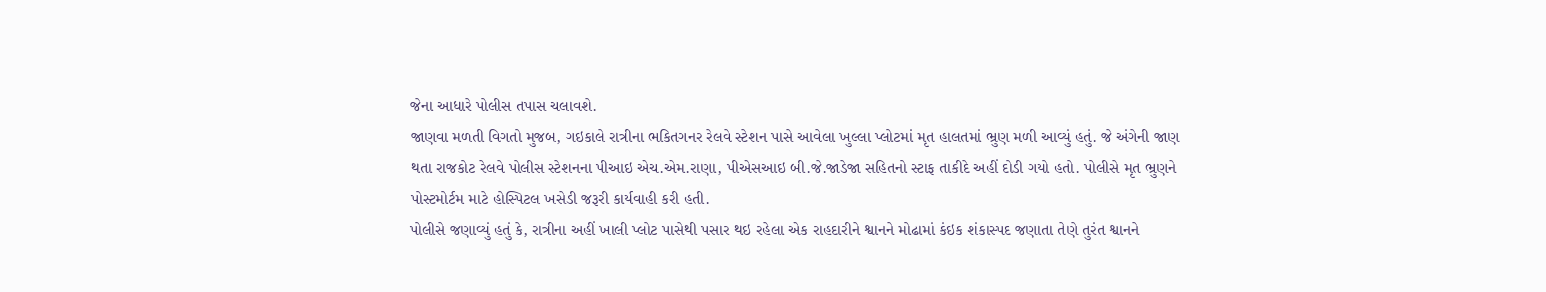જેના આધારે પોલીસ તપાસ ચલાવશે.
જાણવા મળતી વિગતો મુજબ, ગઇકાલે રાત્રીના ભકિતગનર રેલવે સ્ટેશન પાસે આવેલા ખુલ્લા પ્લોટમાં મૃત હાલતમાં ભ્રુણ મળી આવ્યું હતું. જે અંગેની જાણ થતા રાજકોટ રેલવે પોલીસ સ્ટેશનના પીઆઇ એચ.એમ.રાણા, પીએસઆઇ બી.જે.જાડેજા સહિતનો સ્ટાફ તાકીદે અહીં દોડી ગયો હતો. પોલીસે મૃત ભ્રુણને પોસ્ટમોર્ટમ માટે હોસ્પિટલ ખસેડી જરૂરી કાર્યવાહી કરી હતી.
પોલીસે જણાવ્યું હતું કે, રાત્રીના અહીં ખાલી પ્લોટ પાસેથી પસાર થઇ રહેલા એક રાહદારીને શ્વાનને મોઢામાં કંઇક શંકાસ્પદ જણાતા તેણે તુરંત શ્વાનને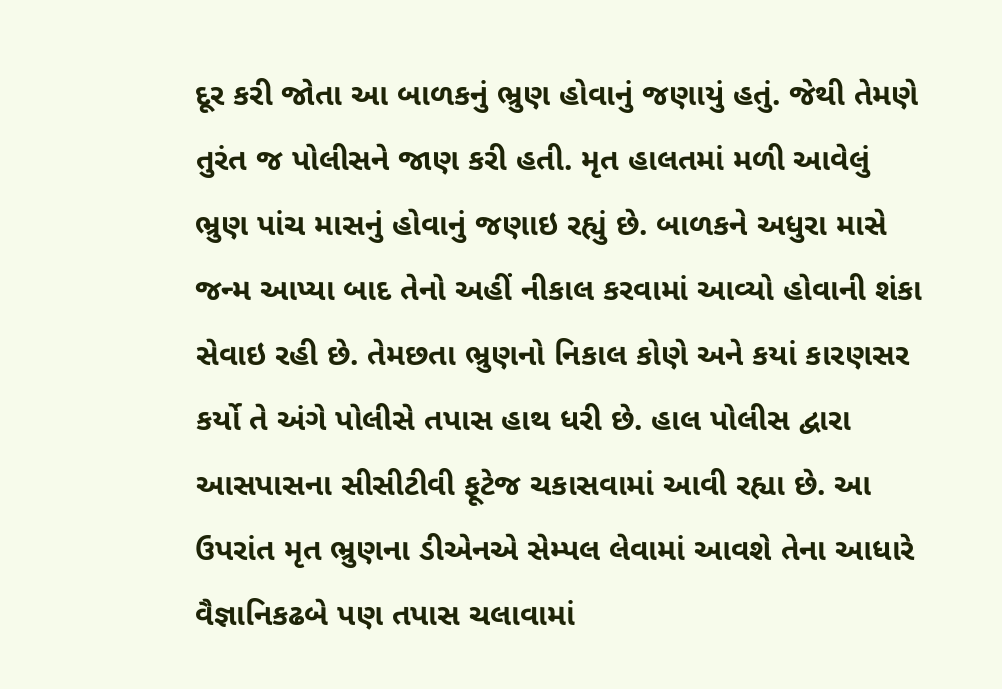દૂર કરી જોતા આ બાળકનું ભ્રુણ હોવાનું જણાયું હતું. જેથી તેમણે તુરંત જ પોલીસને જાણ કરી હતી. મૃત હાલતમાં મળી આવેલું ભ્રુણ પાંચ માસનું હોવાનું જણાઇ રહ્યું છે. બાળકને અધુરા માસે જન્મ આપ્યા બાદ તેનો અહીં નીકાલ કરવામાં આવ્યો હોવાની શંકા સેવાઇ રહી છે. તેમછતા ભ્રુણનો નિકાલ કોણે અને કયાં કારણસર કર્યો તે અંગે પોલીસે તપાસ હાથ ધરી છે. હાલ પોલીસ દ્વારા આસપાસના સીસીટીવી ફૂટેજ ચકાસવામાં આવી રહ્યા છે. આ ઉપરાંત મૃત ભ્રુણના ડીએનએ સેમ્પલ લેવામાં આવશે તેના આધારે વૈજ્ઞાનિકઢબે પણ તપાસ ચલાવામાં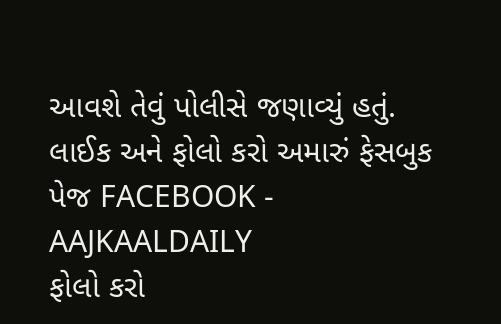આવશે તેવું પોલીસે જણાવ્યું હતું.
લાઈક અને ફોલો કરો અમારું ફેસબુક પેજ FACEBOOK - AAJKAALDAILY
ફોલો કરો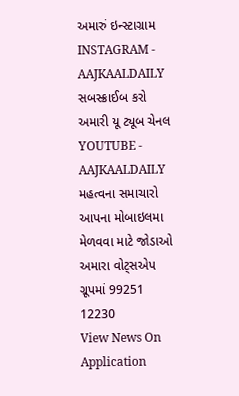અમારું ઇન્સ્ટાગ્રામ INSTAGRAM - AAJKAALDAILY
સબસ્ક્રાઈબ કરો અમારી યૂ ટ્યૂબ ચેનલ YOUTUBE - AAJKAALDAILY
મહત્વના સમાચારો આપના મોબાઇલમા મેળવવા માટે જોડાઓ અમારા વોટ્સએપ ગ્રૂપમાં 99251 12230
View News On Application